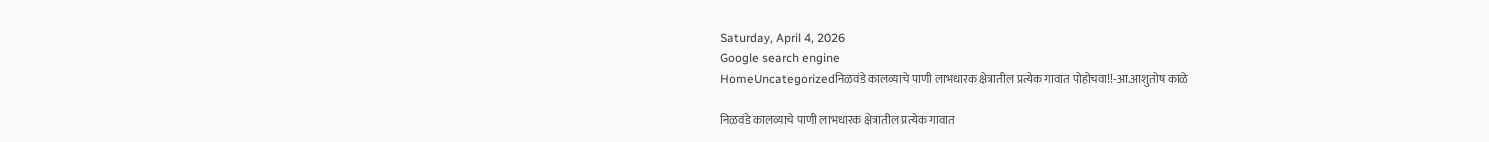Saturday, April 4, 2026
Google search engine
HomeUncategorizedनिळवंडे कालव्याचे पाणी लाभधारक क्षेत्रातील प्रत्येक गावात पोहोचवा!!-आ.आशुतोष काळे

निळवंडे कालव्याचे पाणी लाभधारक क्षेत्रातील प्रत्येक गावात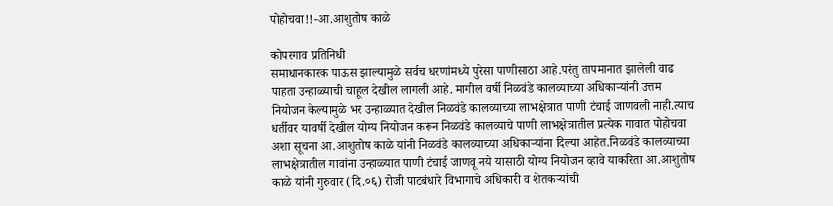पोहोचवा!!-आ.आशुतोष काळे

कोपरगाव प्रतिनिधी
समाधानकारक पाऊस झाल्यामुळे सर्वच धरणांमध्ये पुरेसा पाणीसाठा आहे.परंतु तापमानात झालेली वाढ पाहता उन्हाळ्याची चाहूल देखील लागली आहे. मागील वर्षी निळवंडे कालव्याच्या अधिकाऱ्यांनी उत्तम नियोजन केल्यामुळे भर उन्हाळ्यात देखील निळवंडे कालव्याच्या लाभक्षेत्रात पाणी टंचाई जाणवली नाही.त्याच धर्तीवर यावर्षी देखील योग्य नियोजन करून निळवंडे कालव्याचे पाणी लाभक्षेत्रातील प्रत्येक गावात पोहोचवा अशा सूचना आ.आशुतोष काळे यांनी निळवंडे कालव्याच्या अधिकाऱ्यांना दिल्या आहेत.निळवंडे कालव्याच्या लाभक्षेत्रातील गावांना उन्हाळ्यात पाणी टंचाई जाणवू नये यासाठी योग्य नियोजन व्हावे याकरिता आ.आशुतोष काळे यांनी गुरुवार (दि.०६) रोजी पाटबंधारे विभागाचे अधिकारी व शेतकऱ्यांची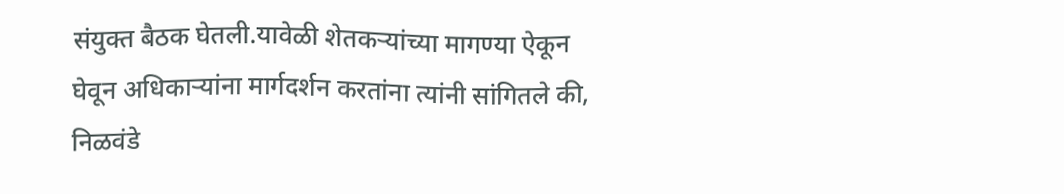संयुक्त बैठक घेतली.यावेळी शेतकऱ्यांच्या मागण्या ऐकून घेवून अधिकाऱ्यांना मार्गदर्शन करतांना त्यांनी सांगितले की, निळवंडे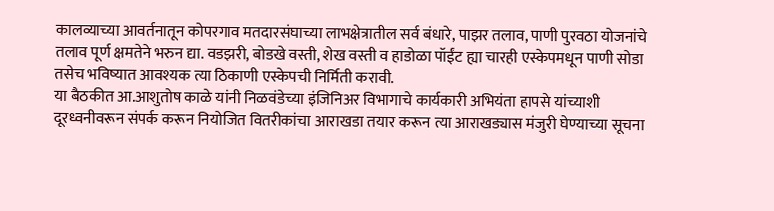कालव्याच्या आवर्तनातून कोपरगाव मतदारसंघाच्या लाभक्षेत्रातील सर्व बंधारे, पाझर तलाव, पाणी पुरवठा योजनांचे तलाव पूर्ण क्षमतेने भरुन द्या. वडझरी, बोडखे वस्ती, शेख वस्ती व हाडोळा पॉईंट ह्या चारही एस्केपमधून पाणी सोडा तसेच भविष्यात आवश्यक त्या ठिकाणी एस्केपची निर्मिती करावी.
या बैठकीत आ.आशुतोष काळे यांनी निळवंडेच्या इंजिनिअर विभागाचे कार्यकारी अभियंता हापसे यांच्याशी दूरध्वनीवरून संपर्क करून नियोजित वितरीकांचा आराखडा तयार करून त्या आराखड्यास मंजुरी घेण्याच्या सूचना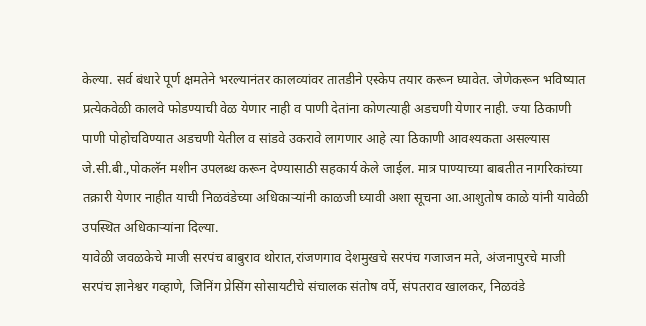केल्या. सर्व बंधारे पूर्ण क्षमतेने भरल्यानंतर कालव्यांवर तातडीने एस्केप तयार करून घ्यावेत. जेणेकरून भविष्यात प्रत्येकवेळी कालवे फोडण्याची वेळ येणार नाही व पाणी देतांना कोणत्याही अडचणी येणार नाही. ज्या ठिकाणी पाणी पोहोचविण्यात अडचणी येतील व सांडवे उकरावे लागणार आहे त्या ठिकाणी आवश्यकता असल्यास जे.सी.बी.,पोकलॅन मशीन उपलब्ध करून देण्यासाठी सहकार्य केले जाईल. मात्र पाण्याच्या बाबतीत नागरिकांच्या तक्रारी येणार नाहीत याची निळवंडेच्या अधिकाऱ्यांनी काळजी घ्यावी अशा सूचना आ.आशुतोष काळे यांनी यावेळी उपस्थित अधिकाऱ्यांना दिल्या.
यावेळी जवळकेचे माजी सरपंच बाबुराव थोरात,रांजणगाव देशमुखचे सरपंच गजाजन मते, अंजनापुरचे माजी सरपंच ज्ञानेश्वर गव्हाणे, जिनिंग प्रेसिंग सोसायटीचे संचालक संतोष वर्पे, संपतराव खालकर, निळवंडे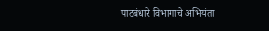पाटबंधारे विभागाचे अभियंता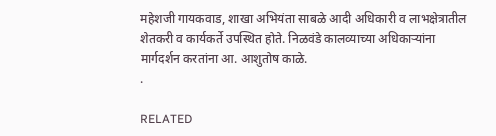महेशजी गायकवाड, शाखा अभियंता साबळे आदी अधिकारी व लाभक्षेत्रातील शेतकरी व कार्यकर्ते उपस्थित होते. निळवंडे कालव्याच्या अधिकाऱ्यांना मार्गदर्शन करतांना आ. आशुतोष काळे.
.

RELATED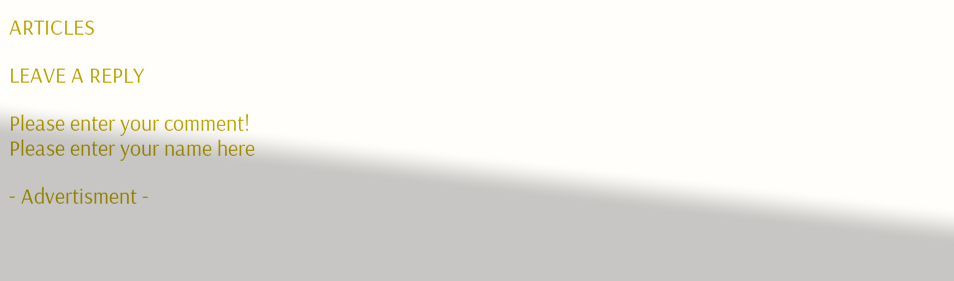ARTICLES

LEAVE A REPLY

Please enter your comment!
Please enter your name here

- Advertisment -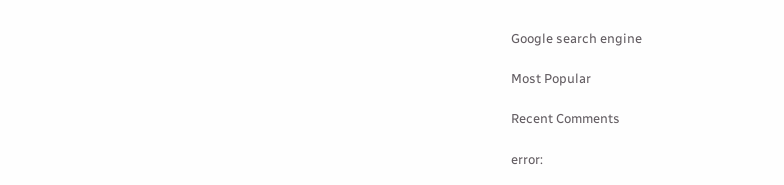Google search engine

Most Popular

Recent Comments

error: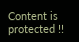Content is protected !!